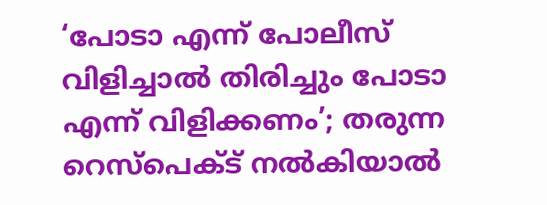‘പോടാ എന്ന് പോലീസ് വിളിച്ചാല്‍ തിരിച്ചും പോടാ എന്ന് വിളിക്കണം’; തരുന്ന റെസ്പെക്ട് നല്‍കിയാല്‍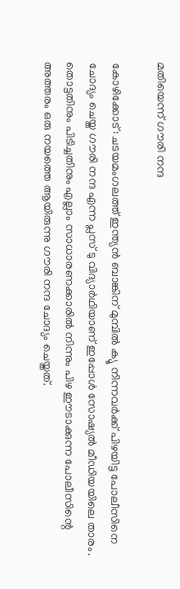മതിയെന്ന് ഗൗരി നന്ദ

കോഴിക്കോട്: ചടയമംഗലത്ത് ഇന്ത്യന്‍ ബാങ്കിന് മുമ്പില്‍ ക്യൂ നിന്നവര്‍ക്ക് പിഴയിട്ട പോലീസിനെ ചോദ്യം ചെയ്ത ഗൗരി നന്ദ എന്ന പ്ലസ് ടു വിദ്യാര്‍ഥിയാണ് ഇപ്പോള്‍ സോഷ്യല്‍ മീഡിയയിലെ താരം. തൊട്ടതിനും പിടിച്ചതിനും എല്ലാം സാധാരണക്കാരില്‍ നിന്നും പിഴ ഈടാക്കുന്ന പോലീസിന്റെ അത്തരം ഒരു നയത്തെ ആയിരുന്നു ഗൗരി നന്ദ ചോദ്യം ചെയ്തത്.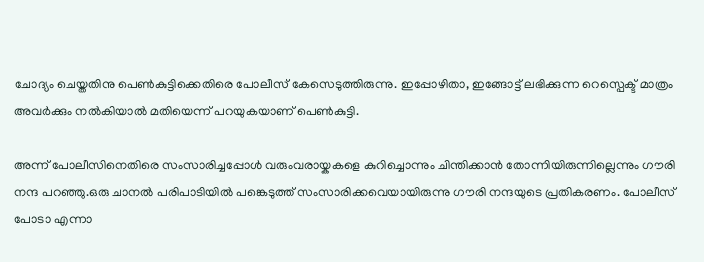ചോദ്യം ചെയ്തതിനു പെണ്‍കുട്ടിക്കെതിരെ പോലീസ് കേസെടുത്തിരുന്നു. ഇപ്പോഴിതാ, ഇങ്ങോട്ട് ലഭിക്കുന്ന റെസ്പെക്ട് മാത്രം അവര്‍ക്കും നല്‍കിയാല്‍ മതിയെന്ന് പറയുകയാണ് പെണ്‍കുട്ടി.

അന്ന് പോലീസിനെതിരെ സംസാരിച്ചപ്പോള്‍ വരുംവരായ്കകളെ കുറിച്ചൊന്നും ചിന്തിക്കാന്‍ തോന്നിയിരുന്നില്ലെന്നും ഗൗരി നന്ദ പറഞ്ഞു.ഒരു ചാനല്‍ പരിപാടിയില്‍ പങ്കെടുത്ത് സംസാരിക്കവെയായിരുന്നു ഗൗരി നന്ദയുടെ പ്രതികരണം. പോലീസ് പോടാ എന്നാ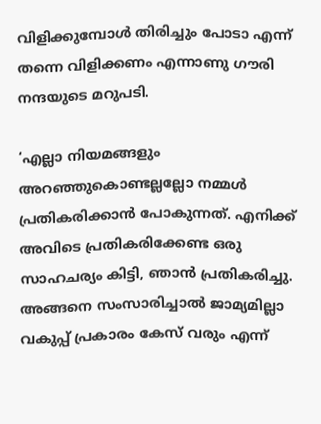വിളിക്കുമ്പോള്‍ തിരിച്ചും പോടാ എന്ന് തന്നെ വിളിക്കണം എന്നാണു ഗൗരി നന്ദയുടെ മറുപടി.

‘എല്ലാ നിയമങ്ങളും അറഞ്ഞുകൊണ്ടല്ലല്ലോ നമ്മള്‍ പ്രതികരിക്കാന്‍ പോകുന്നത്. എനിക്ക് അവിടെ പ്രതികരിക്കേണ്ട ഒരു സാഹചര്യം കിട്ടി, ഞാന്‍ പ്രതികരിച്ചു. അങ്ങനെ സംസാരിച്ചാല്‍ ജാമ്യമില്ലാ വകുപ്പ് പ്രകാരം കേസ് വരും എന്ന്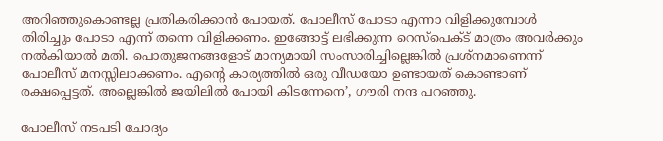അറിഞ്ഞുകൊണ്ടല്ല പ്രതികരിക്കാന്‍ പോയത്. പോലീസ് പോടാ എന്നാ വിളിക്കുമ്പോള്‍ തിരിച്ചും പോടാ എന്ന് തന്നെ വിളിക്കണം. ഇങ്ങോട്ട് ലഭിക്കുന്ന റെസ്പെക്ട് മാത്രം അവര്‍ക്കും നല്‍കിയാല്‍ മതി. പൊതുജനങ്ങളോട് മാന്യമായി സംസാരിച്ചില്ലെങ്കില്‍ പ്രശ്നമാണെന്ന് പോലീസ് മനസ്സിലാക്കണം. എന്റെ കാര്യത്തില്‍ ഒരു വീഡയോ ഉണ്ടായത് കൊണ്ടാണ് രക്ഷപ്പെട്ടത്. അല്ലെങ്കില്‍ ജയിലില്‍ പോയി കിടന്നേനെ’, ഗൗരി നന്ദ പറഞ്ഞു.

പോലീസ് നടപടി ചോദ്യം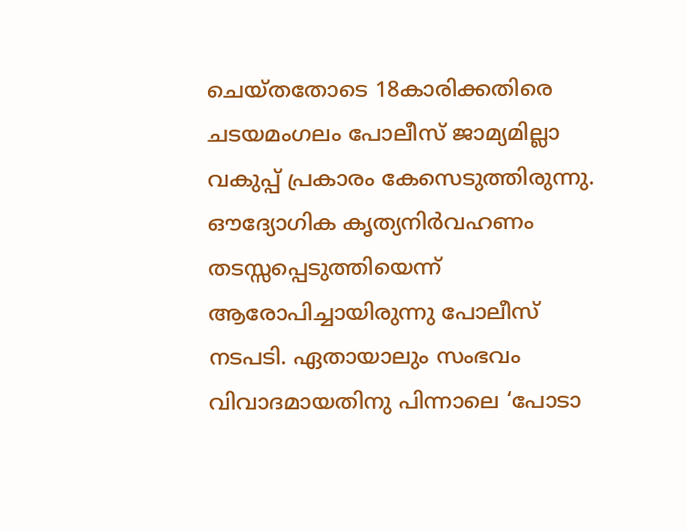ചെയ്തതോടെ 18കാരിക്കതിരെ ചടയമംഗലം പോലീസ് ജാമ്യമില്ലാ വകുപ്പ് പ്രകാരം കേസെടുത്തിരുന്നു. ഔദ്യോഗിക കൃത്യനിര്‍വഹണം തടസ്സപ്പെടുത്തിയെന്ന് ആരോപിച്ചായിരുന്നു പോലീസ് നടപടി. ഏതായാലും സംഭവം വിവാദമായതിനു പിന്നാലെ ‘പോടാ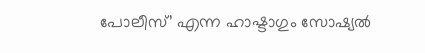പോലീസ്’ എന്ന ഹാഷ്ടാഗും സോഷ്യല്‍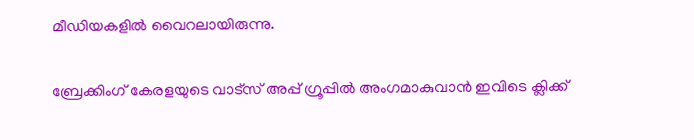മീഡിയകളില്‍ വൈറലായിരുന്നു.

ബ്രേക്കിംഗ് കേരളയുടെ വാട്സ് അപ്പ് ഗ്രൂപ്പിൽ അംഗമാകുവാൻ ഇവിടെ ക്ലിക്ക്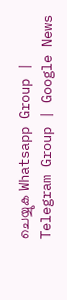ചെയ്യുക Whatsapp Group | Telegram Group | Google News